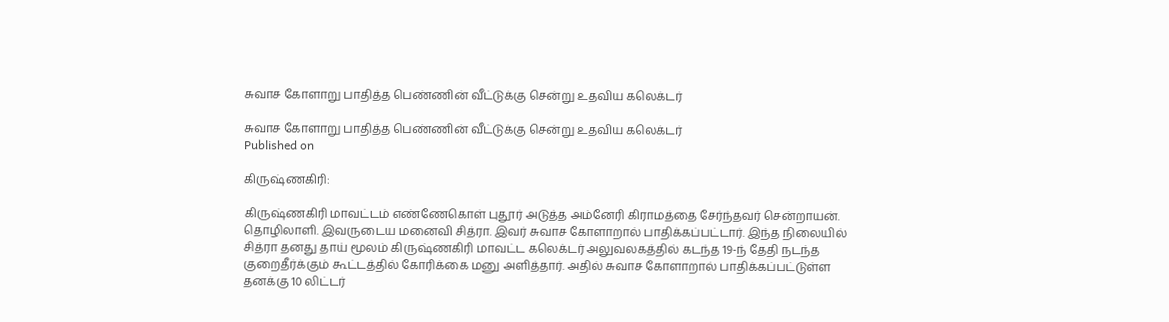சுவாச கோளாறு பாதித்த பெண்ணின் வீட்டுக்கு சென்று உதவிய கலெக்டர்

சுவாச கோளாறு பாதித்த பெண்ணின் வீட்டுக்கு சென்று உதவிய கலெக்டர்
Published on

கிருஷ்ணகிரி:

கிருஷ்ணகிரி மாவட்டம் எண்ணேகொள் புதூர் அடுத்த அம்னேரி கிராமத்தை சேர்ந்தவர் சென்றாயன். தொழிலாளி. இவருடைய மனைவி சித்ரா. இவர் சுவாச கோளாறால் பாதிக்கப்பட்டார். இந்த நிலையில் சித்ரா தனது தாய் மூலம் கிருஷ்ணகிரி மாவட்ட கலெக்டர் அலுவலகத்தில் கடந்த 19-ந் தேதி நடந்த குறைதீர்க்கும் கூட்டத்தில் கோரிக்கை மனு அளித்தார். அதில் சுவாச கோளாறால் பாதிக்கப்பட்டுள்ள தனக்கு 10 லிட்டர்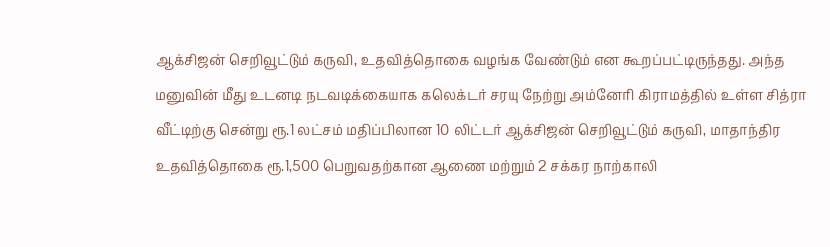ஆக்சிஜன் செறிவூட்டும் கருவி, உதவித்தொகை வழங்க வேண்டும் என கூறப்பட்டிருந்தது. அந்த மனுவின் மீது உடனடி நடவடிக்கையாக கலெக்டர் சரயு நேற்று அம்னேரி கிராமத்தில் உள்ள சித்ரா வீட்டிற்கு சென்று ரூ.1 லட்சம் மதிப்பிலான 10 லிட்டர் ஆக்சிஜன் செறிவூட்டும் கருவி, மாதாந்திர உதவித்தொகை ரூ.1,500 பெறுவதற்கான ஆணை மற்றும் 2 சக்கர நாற்காலி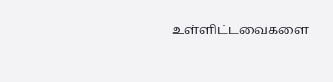உள்ளிட்டவைகளை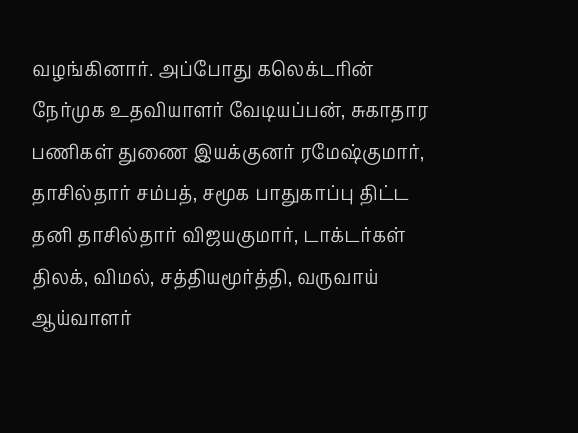வழங்கினார். அப்போது கலெக்டரின் நேர்முக உதவியாளர் வேடியப்பன், சுகாதார பணிகள் துணை இயக்குனர் ரமேஷ்குமார், தாசில்தார் சம்பத், சமூக பாதுகாப்பு திட்ட தனி தாசில்தார் விஜயகுமார், டாக்டர்கள் திலக், விமல், சத்தியமூர்த்தி, வருவாய் ஆய்வாளர்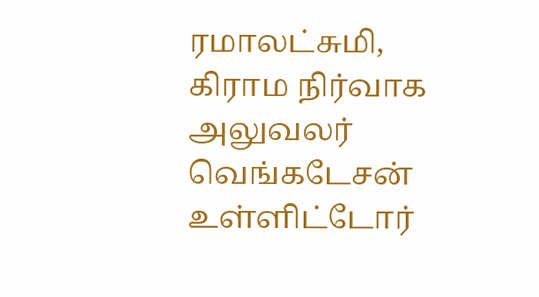ரமாலட்சுமி, கிராம நிர்வாக அலுவலர் வெங்கடேசன் உள்ளிட்டோர்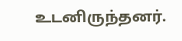உடனிருந்தனர்.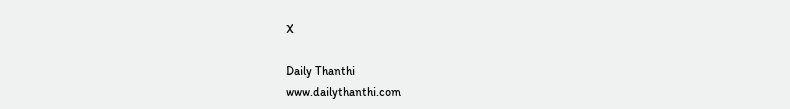X

Daily Thanthi
www.dailythanthi.com